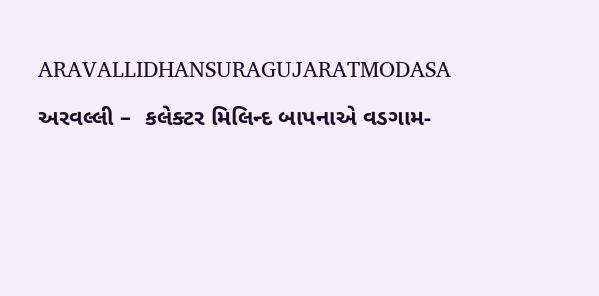ARAVALLIDHANSURAGUJARATMODASA

અરવલ્લી –  કલેક્ટર મિલિન્દ બાપનાએ વડગામ-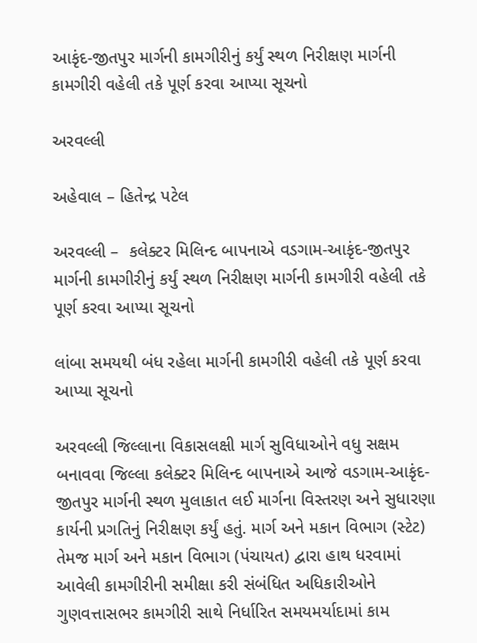આકૃંદ-જીતપુર માર્ગની કામગીરીનું કર્યું સ્થળ નિરીક્ષણ માર્ગની કામગીરી વહેલી તકે પૂર્ણ કરવા આપ્યા સૂચનો

અરવલ્લી

અહેવાલ – હિતેન્દ્ર પટેલ

અરવલ્લી –  કલેક્ટર મિલિન્દ બાપનાએ વડગામ-આકૃંદ-જીતપુર માર્ગની કામગીરીનું કર્યું સ્થળ નિરીક્ષણ માર્ગની કામગીરી વહેલી તકે પૂર્ણ કરવા આપ્યા સૂચનો

લાંબા સમયથી બંધ રહેલા માર્ગની કામગીરી વહેલી તકે પૂર્ણ કરવા આપ્યા સૂચનો

અરવલ્લી જિલ્લાના વિકાસલક્ષી માર્ગ સુવિધાઓને વધુ સક્ષમ બનાવવા જિલ્લા કલેક્ટર મિલિન્દ બાપનાએ આજે વડગામ-આકૃંદ-જીતપુર માર્ગની સ્થળ મુલાકાત લઈ માર્ગના વિસ્તરણ અને સુધારણા કાર્યની પ્રગતિનું નિરીક્ષણ કર્યું હતું. માર્ગ અને મકાન વિભાગ (સ્ટેટ) તેમજ માર્ગ અને મકાન વિભાગ (પંચાયત) દ્વારા હાથ ધરવામાં આવેલી કામગીરીની સમીક્ષા કરી સંબંધિત અધિકારીઓને ગુણવત્તાસભર કામગીરી સાથે નિર્ધારિત સમયમર્યાદામાં કામ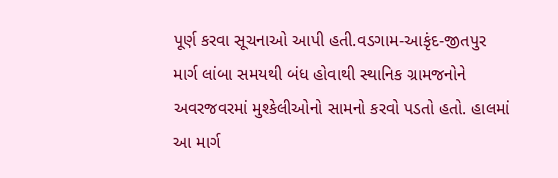પૂર્ણ કરવા સૂચનાઓ આપી હતી.વડગામ-આકૃંદ-જીતપુર માર્ગ લાંબા સમયથી બંધ હોવાથી સ્થાનિક ગ્રામજનોને અવરજવરમાં મુશ્કેલીઓનો સામનો કરવો પડતો હતો. હાલમાં આ માર્ગ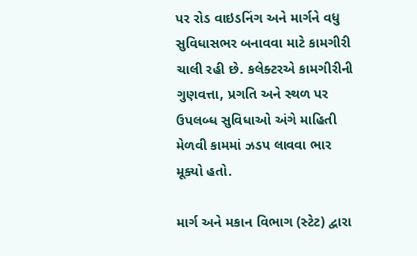પર રોડ વાઇડનિંગ અને માર્ગને વધુ સુવિધાસભર બનાવવા માટે કામગીરી ચાલી રહી છે. કલેક્ટરએ કામગીરીની ગુણવત્તા, પ્રગતિ અને સ્થળ પર ઉપલબ્ધ સુવિધાઓ અંગે માહિતી મેળવી કામમાં ઝડપ લાવવા ભાર મૂક્યો હતો.

માર્ગ અને મકાન વિભાગ (સ્ટેટ) દ્વારા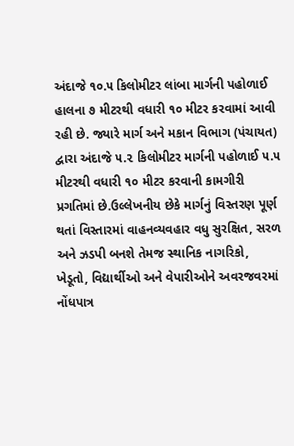અંદાજે ૧૦.૫ કિલોમીટર લાંબા માર્ગની પહોળાઈ હાલના ૭ મીટરથી વધારી ૧૦ મીટર કરવામાં આવી રહી છે. જ્યારે માર્ગ અને મકાન વિભાગ (પંચાયત) દ્વારા અંદાજે ૫.૨ કિલોમીટર માર્ગની પહોળાઈ ૫.૫ મીટરથી વધારી ૧૦ મીટર કરવાની કામગીરી પ્રગતિમાં છે.ઉલ્લેખનીય છેકે માર્ગનું વિસ્તરણ પૂર્ણ થતાં વિસ્તારમાં વાહનવ્યવહાર વધુ સુરક્ષિત, સરળ અને ઝડપી બનશે તેમજ સ્થાનિક નાગરિકો, ખેડૂતો, વિદ્યાર્થીઓ અને વેપારીઓને અવરજવરમાં નોંધપાત્ર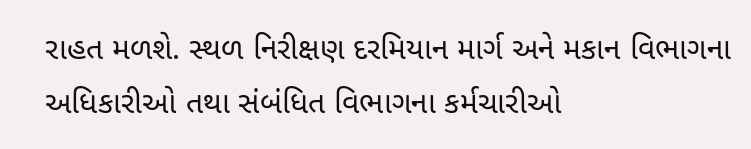રાહત મળશે. સ્થળ નિરીક્ષણ દરમિયાન માર્ગ અને મકાન વિભાગના અધિકારીઓ તથા સંબંધિત વિભાગના કર્મચારીઓ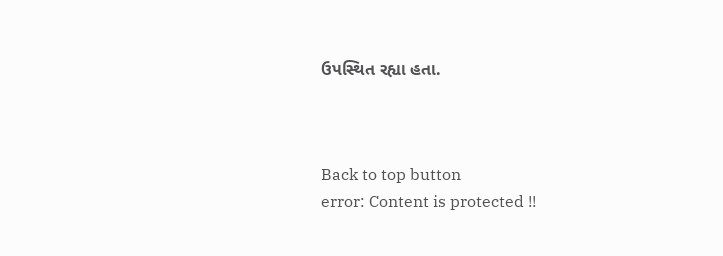ઉપસ્થિત રહ્યા હતા.



Back to top button
error: Content is protected !!